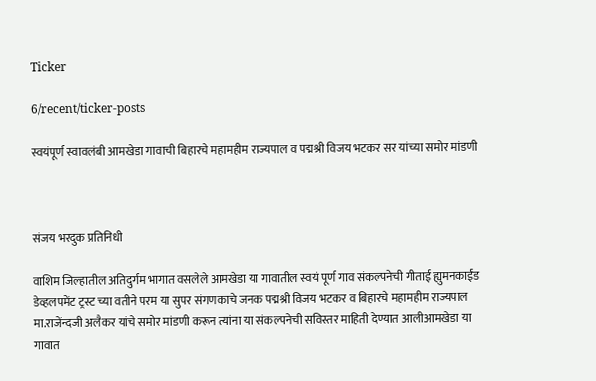Ticker

6/recent/ticker-posts

स्वयंपूर्ण स्वावलंबी आमखेडा गावाची बिहारचे महामहीम राज्यपाल व पद्मश्री विजय भटकर सर यांच्या समोर मांडणी



संजय भरदुक प्रतिनिधी

वाशिम जिल्हातील अतिदुर्गम भागात वसलेले आमखेडा या गावातील स्वयं पूर्ण गाव संकल्पनेची गीताई ह्युमनकाईंड डेव्हलपमेंट ट्रस्ट च्या वतीने परम या सुपर संगणकाचे जनक पद्मश्री विजय भटकर व बिहारचे महामहीम राज्यपाल मा.राजेंन्दजी अलैकर यांचे समोर मांडणी करून त्यांना या संकल्पनेची सविस्तर माहिती देण्यात आलीआमखेडा या गावात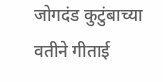जोगदंड कुटुंबाच्या वतीने गीताई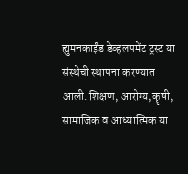ह्युमनकाईंड डेव्हलपमेंट ट्रस्ट या संस्थेची स्थापना करण्यात आली.शिक्षण, आरोग्य,कॄषी, सामाजिक व आध्यात्मिक या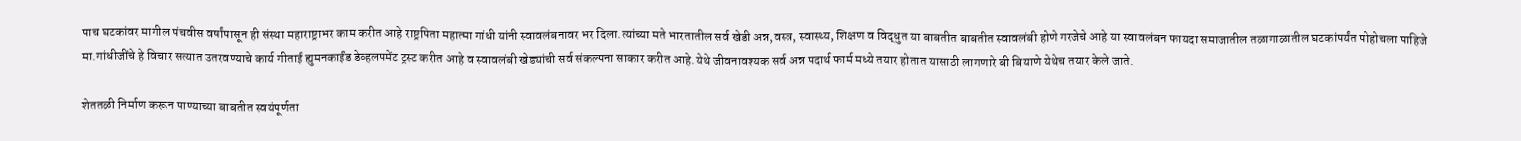पाच घटकांवर मागील पंचवीस वर्षांपासून ही संस्था महाराष्ट्राभर काम करीत आहे राष्ट्रपिता महात्मा गांधी यांनी स्वावलंबनावर भर दिला.त्यांच्या मते भारतातील सर्व खेडी अन्न,वस्त्र, स्वास्थ्य, शिक्षण व विद्धुत या बाबतीत बाबतीत स्वावलंबी होणे गरजेचे आहे या स्वावलंबन फायदा समाजातील तळागाळातील घटकांपर्यंत पोहोचला पाहिजे मा.गांधीजींचे हे विचार सत्यात उतरवण्याचे कार्य गीताई ह्युमनकाईंड डेव्हलपमेंट ट्रस्ट करीत आहे व स्वावलंबी खेड्यांची सर्व संकल्पना साकार करीत आहे.येथे जीवनावश्यक सर्व अन्न पदार्थ फार्म मध्ये तयार होतात यासाठी लागणारे बी बियाणे येथेच तयार केले जाते.

शेततळी निर्माण करून पाण्याच्या बाबतीत स्वयंपूर्णता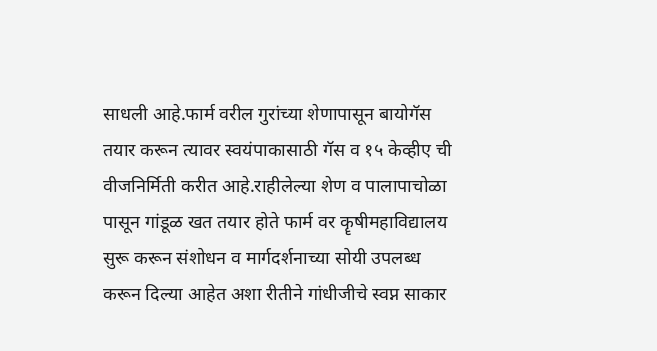साधली आहे.फार्म वरील गुरांच्या शेणापासून बायोगॅस तयार करून त्यावर स्वयंपाकासाठी गॅस व १५ केव्हीए ची वीजनिर्मिती करीत आहे.राहीलेल्या शेण व पालापाचोळा पासून गांडूळ खत तयार होते फार्म वर कॄषीमहाविद्यालय सुरू करून संशोधन व मार्गदर्शनाच्या सोयी उपलब्ध करून दिल्या आहेत अशा रीतीने गांधीजीचे स्वप्न साकार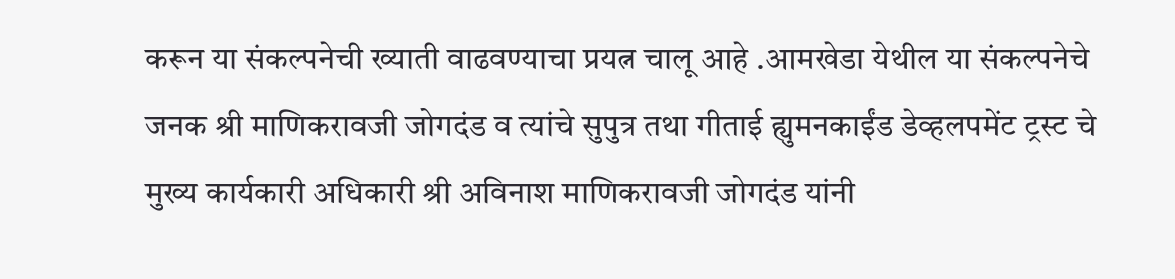करून या संकल्पनेची ख्याती वाढवण्याचा प्रयत्न चालू आहे .आमखेडा येथील या संकल्पनेचे जनक श्री माणिकरावजी जोगदंड व त्यांचे सुपुत्र तथा गीताई ह्युमनकाईंड डेव्हलपमेंट ट्रस्ट चे मुख्य कार्यकारी अधिकारी श्री अविनाश माणिकरावजी जोगदंड यांनी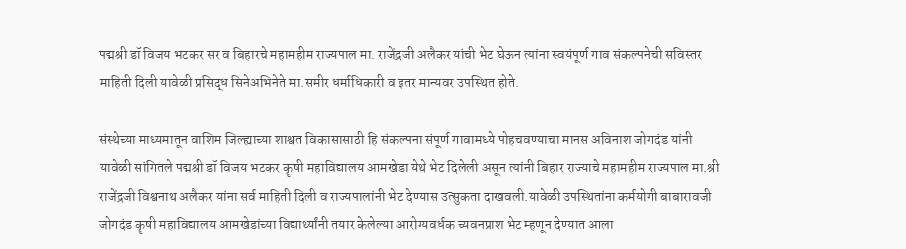पद्मश्री डॉ विजय भटकर सर व बिहारचे महामहीम राज्यपाल मा. राजेंद्रजी अलैकर यांची भेट घेऊन त्यांना स्वयंपूर्ण गाव संकल्पनेची सविस्तर माहिती दिली यावेळी प्रसिद्ध सिनेअभिनेते मा.समीर धर्माधिकारी व इतर मान्यवर उपस्थित होते.

संस्थेच्या माध्यमातून वाशिम जिल्ह्याच्या शाश्वत विकासासाठी हि संकल्पना संपूर्ण गावामध्ये पोहचवण्याचा मानस अविनाश जोगदंड यांनी यावेळी सांगितले पद्मश्री डॉ विजय भटकर कॄषी महाविद्यालय आमखेडा येथे भेट दिलेली असून त्यांनी बिहार राज्याचे महामहीम राज्यपाल मा.श्री राजेंद्रजी विश्वनाथ अलैकर यांना सर्व माहिती दिली व राज्यपालांनी भेट देण्यास उत्सुकता दाखवली.यावेळी उपस्थितांना कर्मयोगी बाबारावजी जोगदंड कॄषी महाविद्यालय आमखेडांच्या विद्यार्थ्यांनी तयार केलेल्या आरोग्यवर्धक च्यवनप्राश भेट म्हणून देण्यात आला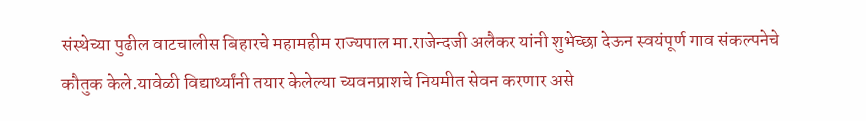संस्थेच्या पुढील वाटचालीस बिहारचे महामहीम राज्यपाल मा.राजेन्दजी अलैकर यांनी शुभेच्छा देऊन स्वयंपूर्ण गाव संकल्पनेचे कौतुक केले.यावेळी विद्यार्थ्यांनी तयार केलेल्या च्यवनप्राशचे नियमीत सेवन करणार असे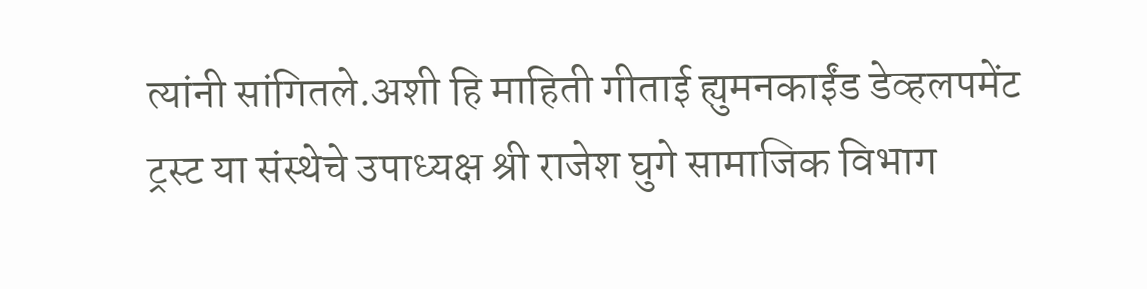त्यांनी सांगितले.अशी हि माहिती गीताई ह्युमनकाईंड डेव्हलपमेंट ट्रस्ट या संस्थेचे उपाध्यक्ष श्री राजेश घुगे सामाजिक विभाग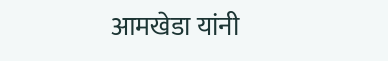आमखेडा यांनी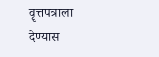वॄत्तपत्राला देण्यास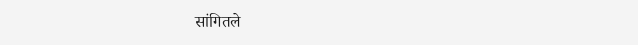सांगितले